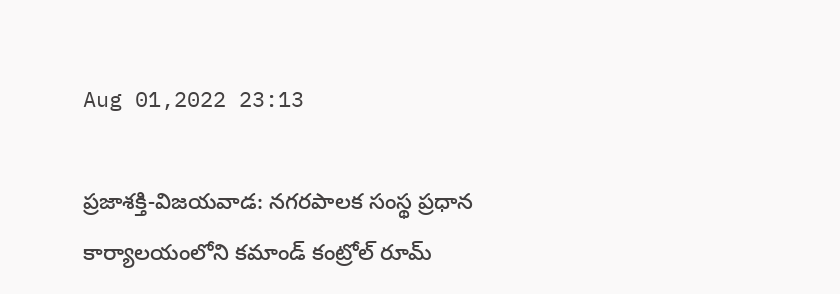Aug 01,2022 23:13

ప్రజాశక్తి-విజయవాడ: నగరపాలక సంస్థ ప్రధాన కార్యాలయంలోని కమాండ్‌ కంట్రోల్‌ రూమ్‌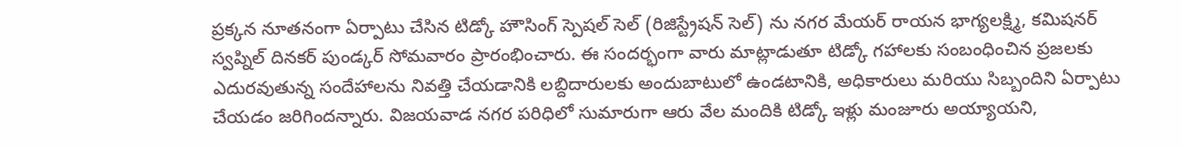ప్రక్కన నూతనంగా ఏర్పాటు చేసిన టిడ్కో హౌసింగ్‌ స్పెషల్‌ సెల్‌ (రిజిస్ట్రేషన్‌ సెల్‌) ను నగర మేయర్‌ రాయన భాగ్యలక్ష్మి, కమిషనర్‌ స్వప్నిల్‌ దినకర్‌ పుండ్కర్‌ సోమవారం ప్రారంభించారు. ఈ సందర్భంగా వారు మాట్లాడుతూ టిడ్కో గహాలకు సంబంధించిన ప్రజలకు ఎదురవుతున్న సందేహాలను నివత్తి చేయడానికి లబ్దిదారులకు అందుబాటులో ఉండటానికి, అధికారులు మరియు సిబ్బందిని ఏర్పాటు చేయడం జరిగిందన్నారు. విజయవాడ నగర పరిధిలో సుమారుగా ఆరు వేల మందికి టిడ్కో ఇళ్లు మంజూరు అయ్యాయని,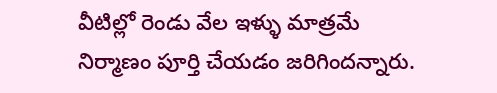వీటిల్లో రెండు వేల ఇళ్ళు మాత్రమే నిర్మాణం పూర్తి చేయడం జరిగిందన్నారు.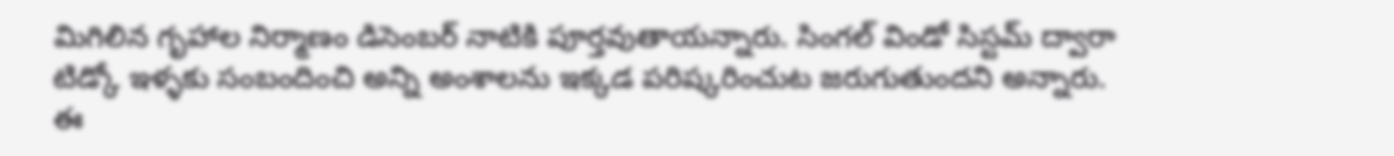మిగిలిన గృహాల నిర్మాణం డిసెంబర్‌ నాటికి పూర్తవుతాయన్నారు. సింగల్‌ విండో సిస్టమ్‌ ద్వారా టిడ్కో ఇళ్ళకు సంబందించి అన్ని అంశాలను ఇక్కడ పరిష్కరించుట జరుగుతుందని అన్నారు. ఈ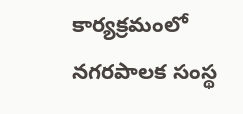కార్యక్రమంలో నగరపాలక సంస్థ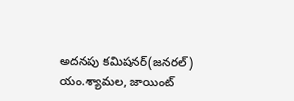అదనపు కమిషనర్‌(జనరల్‌) యం.శ్యామల, జాయింట్‌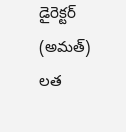డైరెక్టర్‌ (అమత్‌) లత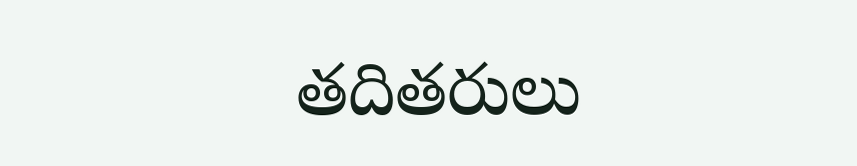తదితరులు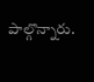పాల్గొన్నారు.